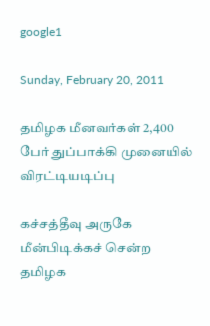google1

Sunday, February 20, 2011

தமிழக மீனவர்கள் 2,400 பேர் துப்பாக்கி முனையில் விரட்டியடிப்பு

கச்சத்தீவு அருகே மீன்பிடிக்கச் சென்ற தமிழக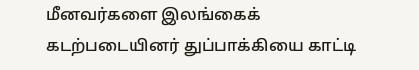மீனவர்களை இலங்கைக் கடற்படையினர் துப்பாக்கியை காட்டி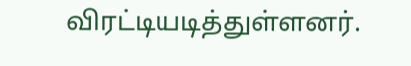விரட்டியடித்துள்ளனர்.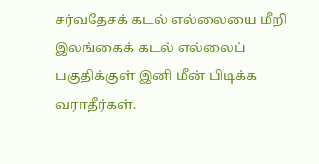சர்வதேசக் கடல் எல்லையை மீறி இலங்கைக் கடல் எல்லைப் பகுதிக்குள் இனி மீன் பிடிக்க வராதீர்கள்.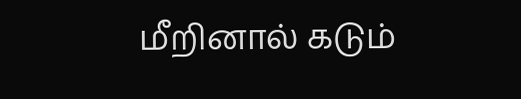மீறினால் கடும்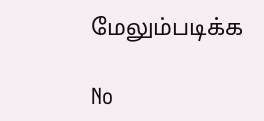மேலும்படிக்க

No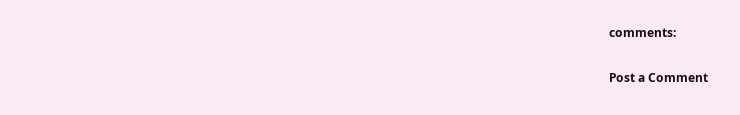comments:

Post a Comment